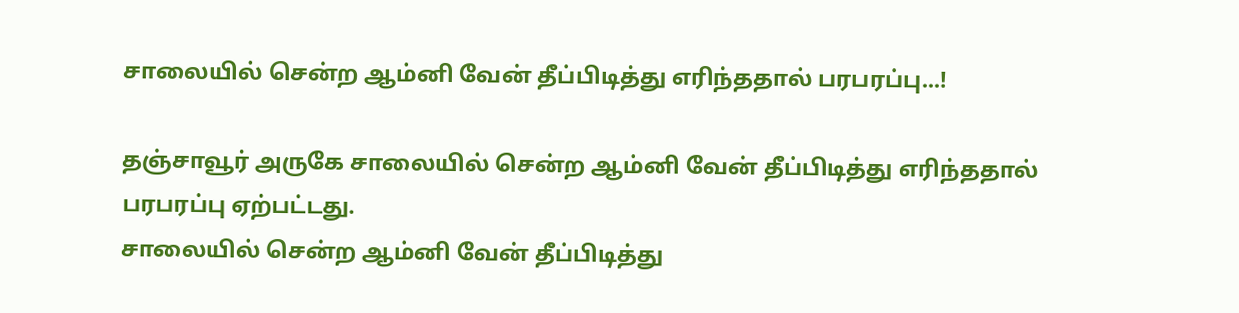சாலையில் சென்ற ஆம்னி வேன் தீப்பிடித்து எரிந்ததால் பரபரப்பு...!

தஞ்சாவூர் அருகே சாலையில் சென்ற ஆம்னி வேன் தீப்பிடித்து எரிந்ததால் பரபரப்பு ஏற்பட்டது.
சாலையில் சென்ற ஆம்னி வேன் தீப்பிடித்து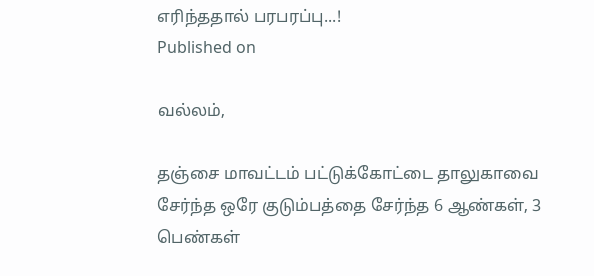எரிந்ததால் பரபரப்பு...!
Published on

வல்லம்,

தஞ்சை மாவட்டம் பட்டுக்கோட்டை தாலுகாவை சேர்ந்த ஒரே குடும்பத்தை சேர்ந்த 6 ஆண்கள், 3 பெண்கள்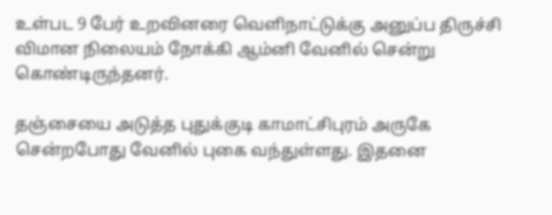உள்பட 9 பேர் உறவினரை வெளிநாட்டுக்கு அனுப்ப திருச்சி விமான நிலையம் நோக்கி ஆம்னி வேனில் சென்று கொண்டிருந்தனர்.

தஞ்சையை அடுத்த புதுக்குடி காமாட்சிபுரம் அருகே சென்றபோது வேனில் புகை வந்துள்ளது. இதனை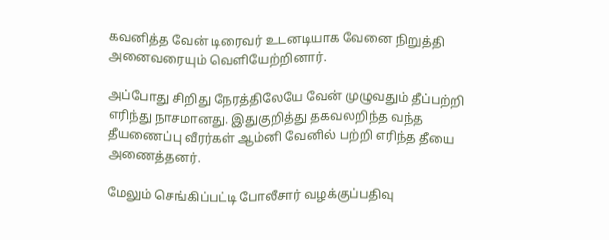கவனித்த வேன் டிரைவர் உடனடியாக வேனை நிறுத்தி அனைவரையும் வெளியேற்றினார்.

அப்போது சிறிது நேரத்திலேயே வேன் முழுவதும் தீப்பற்றி எரிந்து நாசமானது. இதுகுறித்து தகவலறிந்த வந்த தீயணைப்பு வீரர்கள் ஆம்னி வேனில் பற்றி எரிந்த தீயை அணைத்தனர்.

மேலும் செங்கிப்பட்டி போலீசார் வழக்குப்பதிவு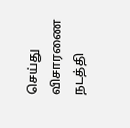செய்து விசாரணை நடத்தி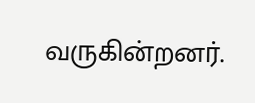வருகின்றனர்.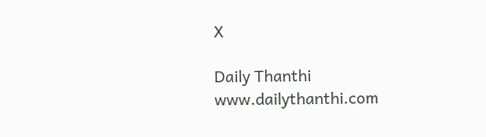X

Daily Thanthi
www.dailythanthi.com